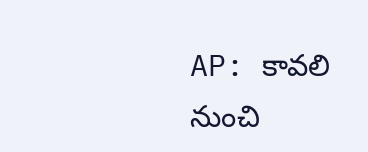AP: కావలి నుంచి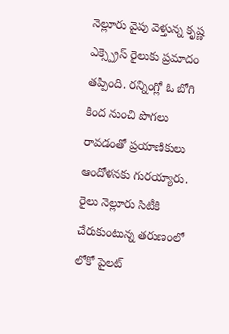నెల్లూరు వైపు వెళ్తున్న కృష్ణ ఎక్స్ప్రెస్ రైలుకు ప్రమాదం తప్పింది. రన్నింగ్లో ఓ బోగి కింద నుంచి పొగలు రావడంతో ప్రయాణికులు ఆందోళనకు గురయ్యారు. రైలు నెల్లూరు సిటీకి చేరుకుంటున్న తరుణంలో లోకో పైలట్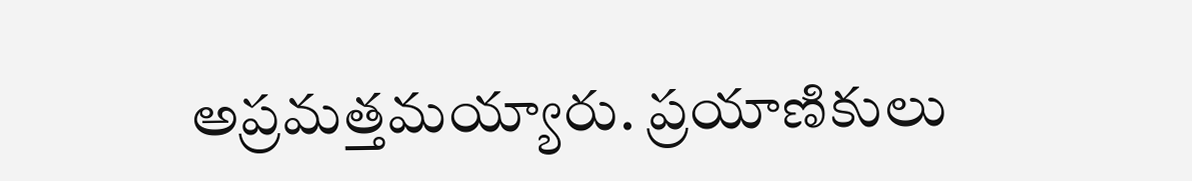అప్రమత్తమయ్యారు. ప్రయాణికులు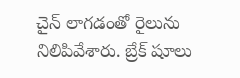చైన్ లాగడంతో రైలును నిలిపివేశారు. బ్రేక్ షూలు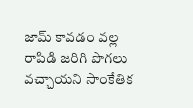జామ్ కావడం వల్ల రాపిడి జరిగి పొగలు వచ్చాయని సాంకేతిక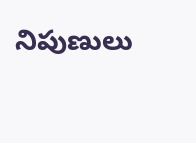నిపుణులు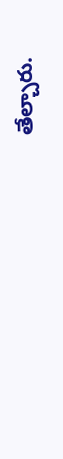తేల్చారు.